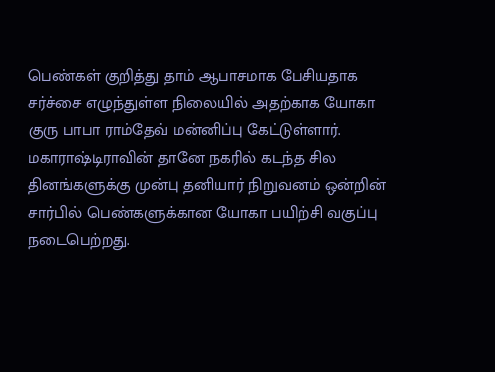பெண்கள் குறித்து தாம் ஆபாசமாக பேசியதாக சர்ச்சை எழுந்துள்ள நிலையில் அதற்காக யோகா குரு பாபா ராம்தேவ் மன்னிப்பு கேட்டுள்ளார்.
மகாராஷ்டிராவின் தானே நகரில் கடந்த சில தினங்களுக்கு முன்பு தனியார் நிறுவனம் ஒன்றின் சார்பில் பெண்களுக்கான யோகா பயிற்சி வகுப்பு நடைபெற்றது.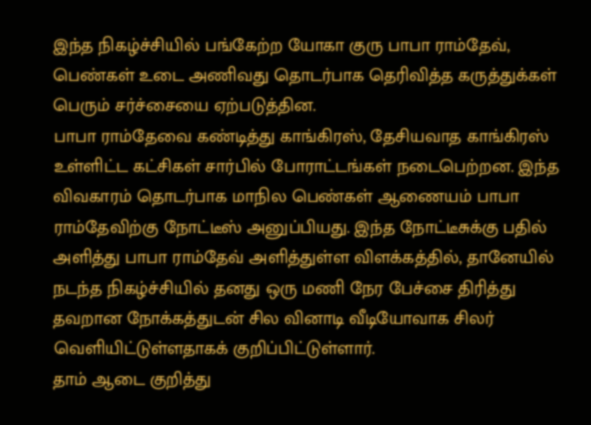இந்த நிகழ்ச்சியில் பங்கேற்ற யோகா குரு பாபா ராம்தேவ், பெண்கள் உடை அணிவது தொடர்பாக தெரிவித்த கருத்துக்கள் பெரும் சர்ச்சையை ஏற்படுத்தின.
பாபா ராம்தேவை கண்டித்து காங்கிரஸ், தேசியவாத காங்கிரஸ் உள்ளிட்ட கட்சிகள் சார்பில் போராட்டங்கள் நடைபெற்றன. இந்த விவகாரம் தொடர்பாக மாநில பெண்கள் ஆணையம் பாபா ராம்தேவிற்கு நோட்டீஸ் அனுப்பியது. இந்த நோட்டீசுக்கு பதில் அளித்து பாபா ராம்தேவ் அளித்துள்ள விளக்கத்தில், தானேயில் நடந்த நிகழ்ச்சியில் தனது ஒரு மணி நேர பேச்சை திரித்து தவறான நோக்கத்துடன் சில வினாடி வீடியோவாக சிலர் வெளியிட்டுள்ளதாகக் குறிப்பிட்டுள்ளார்.
தாம் ஆடை குறித்து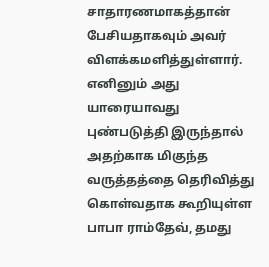சாதாரணமாகத்தான் பேசியதாகவும் அவர் விளக்கமளித்துள்ளார். எனினும் அது யாரையாவது புண்படுத்தி இருந்தால் அதற்காக மிகுந்த வருத்தத்தை தெரிவித்து கொள்வதாக கூறியுள்ள பாபா ராம்தேவ், தமது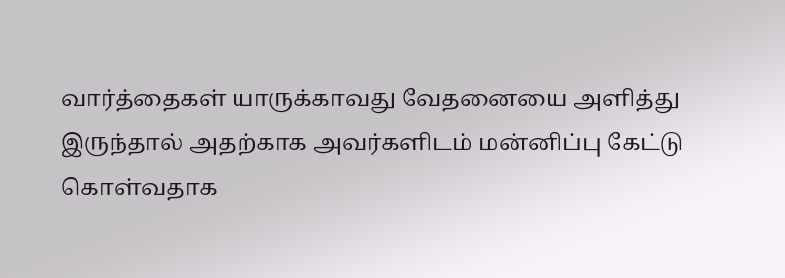வார்த்தைகள் யாருக்காவது வேதனையை அளித்து இருந்தால் அதற்காக அவர்களிடம் மன்னிப்பு கேட்டு கொள்வதாக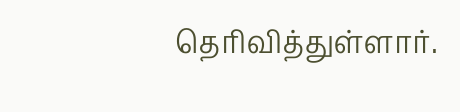தெரிவித்துள்ளார்.